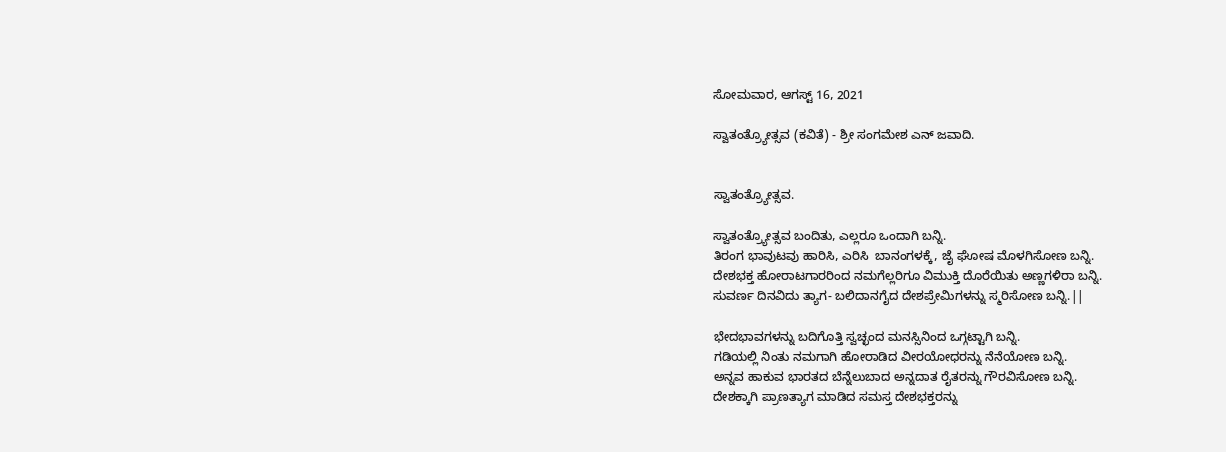ಸೋಮವಾರ, ಆಗಸ್ಟ್ 16, 2021

ಸ್ವಾತಂತ್ರ್ಯೋತ್ಸವ (ಕವಿತೆ) - ಶ್ರೀ ಸಂಗಮೇಶ ಎನ್ ಜವಾದಿ.


ಸ್ವಾತಂತ್ರ್ಯೋತ್ಸವ.

ಸ್ವಾತಂತ್ರ್ಯೋತ್ಸವ ಬಂದಿತು, ಎಲ್ಲರೂ ಒಂದಾಗಿ ಬನ್ನಿ.
ತಿರಂಗ ಭಾವುಟವು ಹಾರಿಸಿ, ಎರಿಸಿ  ಬಾನಂಗಳಕ್ಕೆ, ಜೈ ಘೋಷ ಮೊಳಗಿಸೋಣ ಬನ್ನಿ.
ದೇಶಭಕ್ತ ಹೋರಾಟಗಾರರಿಂದ ನಮಗೆಲ್ಲರಿಗೂ ವಿಮುಕ್ತಿ ದೊರೆಯಿತು ಅಣ್ಣಗಳಿರಾ ಬನ್ನಿ.
ಸುವರ್ಣ ದಿನವಿದು ತ್ಯಾಗ- ಬಲಿದಾನಗೈದ ದೇಶಪ್ರೇಮಿಗಳನ್ನು ಸ್ಮರಿಸೋಣ ಬನ್ನಿ.||

ಭೇದಭಾವಗಳನ್ನು ಬದಿಗೊತ್ತಿ ಸ್ವಚ್ಛಂದ ಮನಸ್ಸಿನಿಂದ ಒಗ್ಗಟ್ಟಾಗಿ ಬನ್ನಿ.
ಗಡಿಯಲ್ಲಿ ನಿಂತು ನಮಗಾಗಿ ಹೋರಾಡಿದ ವೀರಯೋಧರನ್ನು ನೆನೆಯೋಣ ಬನ್ನಿ.
ಅನ್ನವ ಹಾಕುವ ಭಾರತದ ಬೆನ್ನೆಲುಬಾದ ಅನ್ನದಾತ ರೈತರನ್ನು ಗೌರವಿಸೋಣ ಬನ್ನಿ.
ದೇಶಕ್ಕಾಗಿ ಪ್ರಾಣತ್ಯಾಗ ಮಾಡಿದ ಸಮಸ್ತ ದೇಶಭಕ್ತರನ್ನು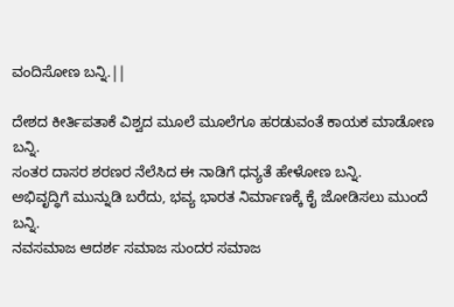ವಂದಿಸೋಣ ಬನ್ನಿ.||

ದೇಶದ ಕೀರ್ತಿಪತಾಕೆ ವಿಶ್ವದ ಮೂಲೆ ಮೂಲೆಗೂ ಹರಡುವಂತೆ ಕಾಯಕ ಮಾಡೋಣ ಬನ್ನಿ.
ಸಂತರ ದಾಸರ ಶರಣರ ನೆಲೆಸಿದ ಈ ನಾಡಿಗೆ ಧನ್ಯತೆ ಹೇಳೋಣ ಬನ್ನಿ.
ಅಭಿವೃದ್ಧಿಗೆ ಮುನ್ನುಡಿ ಬರೆದು, ಭವ್ಯ ಭಾರತ ನಿರ್ಮಾಣಕ್ಕೆ ಕೈ ಜೋಡಿಸಲು ಮುಂದೆ ಬನ್ನಿ.
ನವಸಮಾಜ ಆದರ್ಶ ಸಮಾಜ ಸುಂದರ ಸಮಾಜ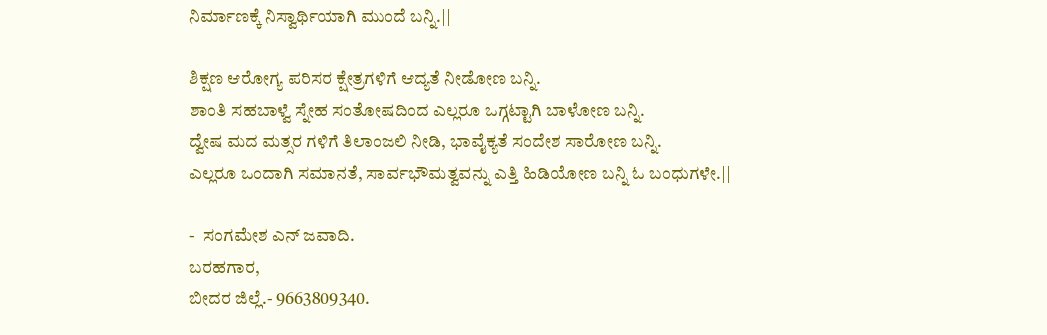ನಿರ್ಮಾಣಕ್ಕೆ ನಿಸ್ವಾರ್ಥಿಯಾಗಿ ಮುಂದೆ ಬನ್ನಿ.||

ಶಿಕ್ಷಣ ಆರೋಗ್ಯ ಪರಿಸರ ಕ್ಷೇತ್ರಗಳಿಗೆ ಆದ್ಯತೆ ನೀಡೋಣ ಬನ್ನಿ.
ಶಾಂತಿ ಸಹಬಾಳ್ವೆ ಸ್ನೇಹ ಸಂತೋಷದಿಂದ ಎಲ್ಲರೂ ಒಗ್ಗಟ್ಟಾಗಿ ಬಾಳೋಣ ಬನ್ನಿ.
ದ್ವೇಷ ಮದ ಮತ್ಸರ ಗಳಿಗೆ ತಿಲಾಂಜಲಿ ನೀಡಿ, ಭಾವೈಕ್ಯತೆ ಸಂದೇಶ ಸಾರೋಣ ಬನ್ನಿ.
ಎಲ್ಲರೂ ಒಂದಾಗಿ ಸಮಾನತೆ, ಸಾರ್ವಭೌಮತ್ವವನ್ನು ಎತ್ತಿ ಹಿಡಿಯೋಣ ಬನ್ನಿ ಓ ಬಂಧುಗಳೇ.||

-  ಸಂಗಮೇಶ ಎನ್ ಜವಾದಿ.
ಬರಹಗಾರ,
ಬೀದರ ಜಿಲ್ಲೆ.- 9663809340.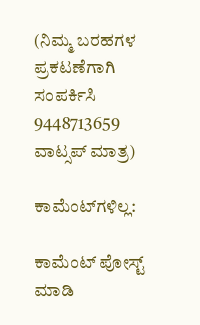(ನಿಮ್ಮ ಬರಹಗಳ ಪ್ರಕಟಣೆಗಾಗಿ ಸಂಪರ್ಕಿಸಿ 9448713659 ವಾಟ್ಸಪ್ ಮಾತ್ರ)

ಕಾಮೆಂಟ್‌ಗಳಿಲ್ಲ:

ಕಾಮೆಂಟ್‌‌ ಪೋಸ್ಟ್‌ ಮಾಡಿ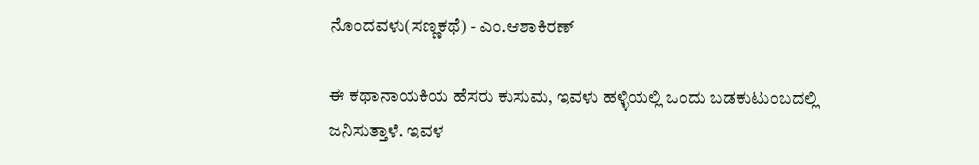ನೊಂದವಳು(ಸಣ್ಣಕಥೆ) - ಎಂ.ಆಶಾಕಿರಣ್

ಈ ಕಥಾನಾಯಕಿಯ ಹೆಸರು ಕುಸುಮ, ಇವಳು ಹಳ್ಳಿಯಲ್ಲಿ ಒಂದು ಬಡಕುಟುಂಬದಲ್ಲಿ ಜನಿಸುತ್ತಾಳೆ. ಇವಳ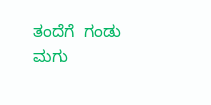ತಂದೆಗೆ  ಗಂಡು ಮಗು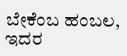ಬೇಕೆಂಬ ಹಂಬಲ, ಇದರ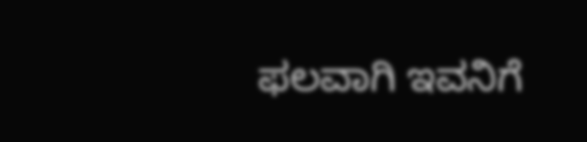ಫಲವಾಗಿ ಇವನಿಗೆ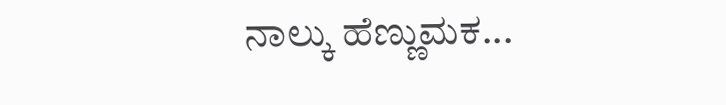ನಾಲ್ಕು ಹೆಣ್ಣುಮಕ...